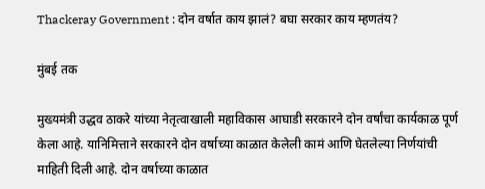Thackeray Government : दोन वर्षात काय झालं? बघा सरकार काय म्हणतंय?

मुंबई तक

मुख्यमंत्री उद्धव ठाकरे यांच्या नेतृत्वाखाली महाविकास आघाडी सरकारने दोन वर्षांचा कार्यकाळ पूर्ण केला आहे. यानिमित्ताने सरकारने दोन वर्षाच्या काळात केलेली कामं आणि घेतलेल्या निर्णयांची माहिती दिली आहे. दोन वर्षाच्या काळात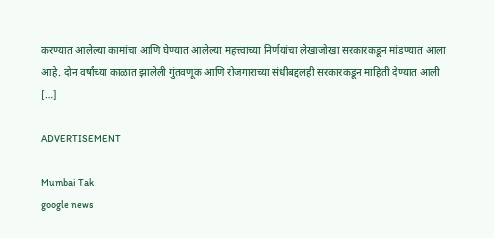करण्यात आलेल्या कामांचा आणि घेण्यात आलेल्या महत्त्वाच्या निर्णयांचा लेखाजोखा सरकारकडून मांडण्यात आला आहे. दोन वर्षांच्या काळात झालेली गुंतवणूक आणि रोजगाराच्या संधीबद्दलही सरकारकडून माहिती देण्यात आली […]

ADVERTISEMENT

Mumbai Tak
google news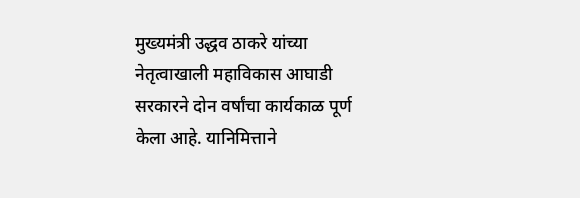मुख्यमंत्री उद्धव ठाकरे यांच्या नेतृत्वाखाली महाविकास आघाडी सरकारने दोन वर्षांचा कार्यकाळ पूर्ण केला आहे. यानिमित्ताने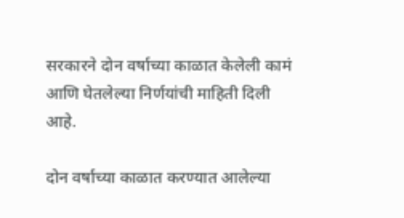सरकारने दोन वर्षाच्या काळात केलेली कामं आणि घेतलेल्या निर्णयांची माहिती दिली आहे.

दोन वर्षाच्या काळात करण्यात आलेल्या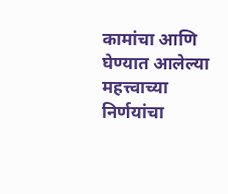कामांचा आणि घेण्यात आलेल्या महत्त्वाच्या निर्णयांचा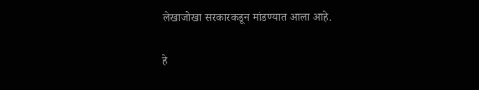लेखाजोखा सरकारकडून मांडण्यात आला आहे.

हे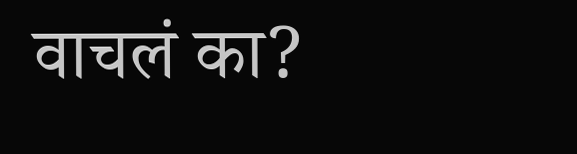वाचलं का?